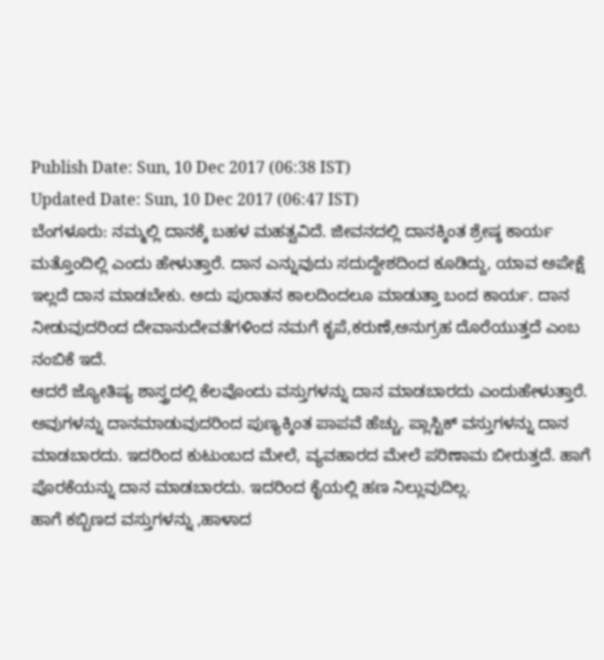Publish Date: Sun, 10 Dec 2017 (06:38 IST)
Updated Date: Sun, 10 Dec 2017 (06:47 IST)
ಬೆಂಗಳೂರು: ನಮ್ಮಲ್ಲಿ ದಾನಕ್ಕೆ ಬಹಳ ಮಹತ್ವವಿದೆ. ಜೀವನದಲ್ಲಿ ದಾನಕ್ಕಿಂತ ಶ್ರೇಷ್ಠ ಕಾರ್ಯ ಮತ್ತೊಂದಿಲ್ಲಿ ಎಂದು ಹೇಳುತ್ತಾರೆ. ದಾನ ಎನ್ನುವುದು ಸದುದ್ದೇಶದಿಂದ ಕೂಡಿದ್ದು, ಯಾವ ಅಪೇಕ್ಷೆ ಇಲ್ಲದೆ ದಾನ ಮಾಡಬೇಕು. ಅದು ಪುರಾತನ ಕಾಲದಿಂದಲೂ ಮಾಡುತ್ತಾ ಬಂದ ಕಾರ್ಯ. ದಾನ ನೀಡುವುದರಿಂದ ದೇವಾನುದೇವತೆಗಳಿಂದ ನಮಗೆ ಕೃಪೆ,ಕರುಣೆ,ಅನುಗ್ರಹ ದೊರೆಯುತ್ತದೆ ಎಂಬ ನಂಬಿಕೆ ಇದೆ.
ಆದರೆ ಜ್ಯೋತಿಷ್ಯ ಶಾಸ್ತ್ರದಲ್ಲಿ ಕೆಲವೊಂದು ವಸ್ತುಗಳನ್ನು ದಾನ ಮಾಡಬಾರದು ಎಂದುಹೇಳುತ್ತಾರೆ. ಅವುಗಳನ್ನು ದಾನಮಾಡುವುದರಿಂದ ಪುಣ್ಯಕ್ಕಿಂತ ಪಾಪವೆ ಹೆಚ್ಚು. ಪ್ಲಾಸ್ಟಿಕ್ ವಸ್ತುಗಳನ್ನು ದಾನ ಮಾಡಬಾರದು. ಇದರಿಂದ ಕುಟುಂಬದ ಮೇಲೆ, ವ್ಯವಹಾರದ ಮೇಲೆ ಪರಿಣಾಮ ಬೀರುತ್ತದೆ. ಹಾಗೆ ಪೊರಕೆಯನ್ನು ದಾನ ಮಾಡಬಾರದು. ಇದರಿಂದ ಕೈಯಲ್ಲಿ ಹಣ ನಿಲ್ಲುವುದಿಲ್ಲ.
ಹಾಗೆ ಕಬ್ಬಿಣದ ವಸ್ತುಗಳನ್ನು ,ಹಾಳಾದ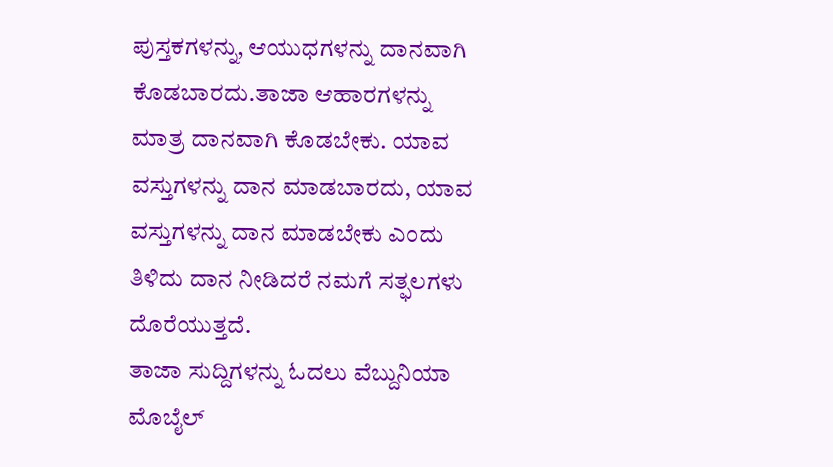ಪುಸ್ತಕಗಳನ್ನು, ಆಯುಧಗಳನ್ನು ದಾನವಾಗಿ ಕೊಡಬಾರದು.ತಾಜಾ ಆಹಾರಗಳನ್ನು ಮಾತ್ರ ದಾನವಾಗಿ ಕೊಡಬೇಕು. ಯಾವ ವಸ್ತುಗಳನ್ನು ದಾನ ಮಾಡಬಾರದು, ಯಾವ ವಸ್ತುಗಳನ್ನು ದಾನ ಮಾಡಬೇಕು ಎಂದು ತಿಳಿದು ದಾನ ನೀಡಿದರೆ ನಮಗೆ ಸತ್ಫಲಗಳು ದೊರೆಯುತ್ತದೆ.
ತಾಜಾ ಸುದ್ದಿಗಳನ್ನು ಓದಲು ವೆಬ್ದುನಿಯಾ
ಮೊಬೈಲ್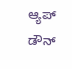ಆ್ಯಪ್ ಡೌನ್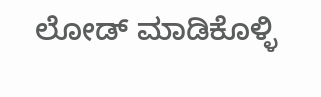ಲೋಡ್ ಮಾಡಿಕೊಳ್ಳಿ